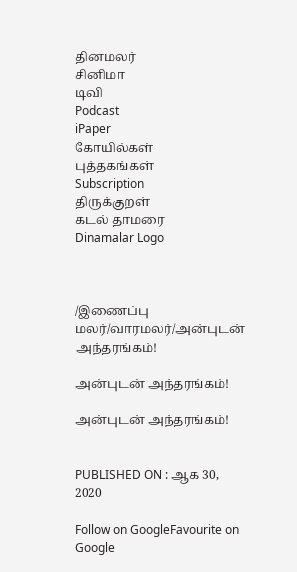தினமலர்
சினிமா
டிவி
Podcast
iPaper
கோயில்கள்
புத்தகங்கள்
Subscription
திருக்குறள்
கடல் தாமரை
Dinamalar Logo



/இணைப்பு மலர்/வாரமலர்/அன்புடன் அந்தரங்கம்!

அன்புடன் அந்தரங்கம்!

அன்புடன் அந்தரங்கம்!


PUBLISHED ON : ஆக 30, 2020

Follow on GoogleFavourite on Google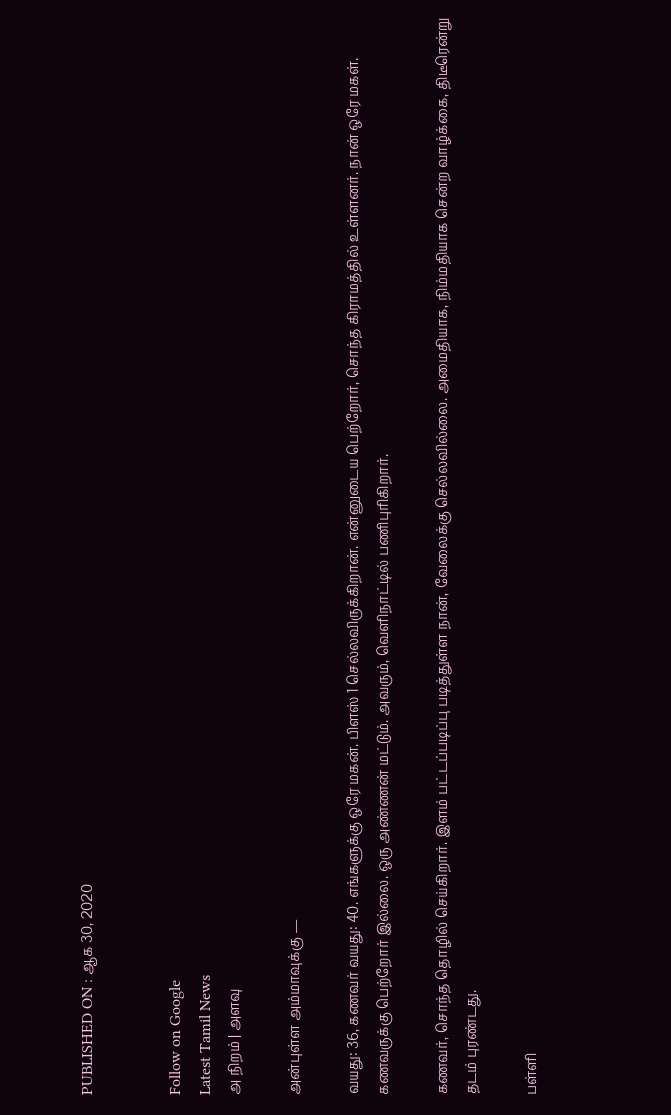PUBLISHED ON : ஆக 30, 2020


Follow on Google
Latest Tamil News
அ நிறம் | அளவு

அன்புள்ள அம்மாவுக்கு —

வயது: 36, கணவர் வயது: 40. எங்களுக்கு ஒரே மகன். பிளஸ் 1 செல்லவிருக்கிறான். என்னுடைய பெற்றோர், சொந்த கிராமத்தில் உள்ளனர். நான் ஒரே மகள். கணவருக்கு பெற்றோர் இல்லை. ஒரு அண்ணன் மட்டும். அவரும், வெளிநாட்டில் பணிபுரிகிறார்.

கணவர், சொந்த தொழில் செய்கிறார். இளம் பட்டப்படிப்பு படித்துள்ள நான், வேலைக்கு செல்லவில்லை. அமைதியாக, நிம்மதியாக சென்ற வாழ்க்கை, திடீரென்று தடம் புரண்டது.

பள்ளி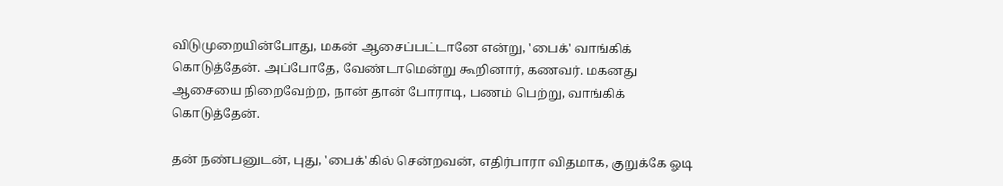விடுமுறையின்போது, மகன் ஆசைப்பட்டானே என்று, 'பைக்' வாங்கிக் கொடுத்தேன். அப்போதே, வேண்டாமென்று கூறினார், கணவர். மகனது ஆசையை நிறைவேற்ற, நான் தான் போராடி, பணம் பெற்று, வாங்கிக் கொடுத்தேன்.

தன் நண்பனுடன், புது, 'பைக்'கில் சென்றவன், எதிர்பாரா விதமாக, குறுக்கே ஓடி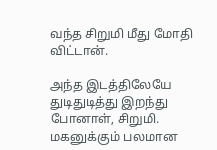வந்த சிறுமி மீது மோதி விட்டான்.

அந்த இடத்திலேயே துடிதுடித்து இறந்து போனாள், சிறுமி. மகனுக்கும் பலமான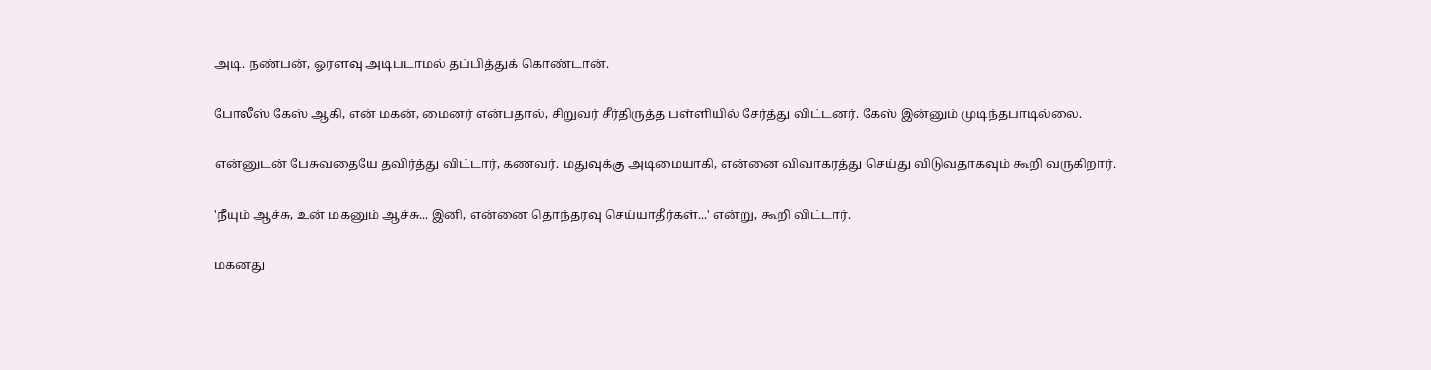அடி. நண்பன், ஓரளவு அடிபடாமல் தப்பித்துக் கொண்டான்.

போலீஸ் கேஸ் ஆகி, என் மகன், மைனர் என்பதால், சிறுவர் சீர்திருத்த பள்ளியில் சேர்த்து விட்டனர். கேஸ் இன்னும் முடிந்தபாடில்லை.

என்னுடன் பேசுவதையே தவிர்த்து விட்டார், கணவர். மதுவுக்கு அடிமையாகி, என்னை விவாகரத்து செய்து விடுவதாகவும் கூறி வருகிறார்.

'நீயும் ஆச்சு, உன் மகனும் ஆச்சு... இனி, என்னை தொந்தரவு செய்யாதீர்கள்...' என்று, கூறி விட்டார்.

மகனது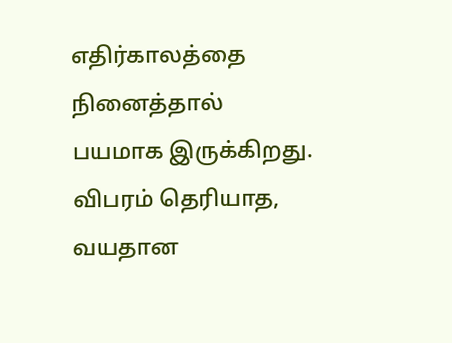எதிர்காலத்தை நினைத்தால் பயமாக இருக்கிறது. விபரம் தெரியாத, வயதான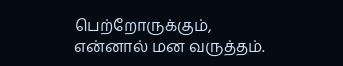பெற்றோருக்கும், என்னால் மன வருத்தம்.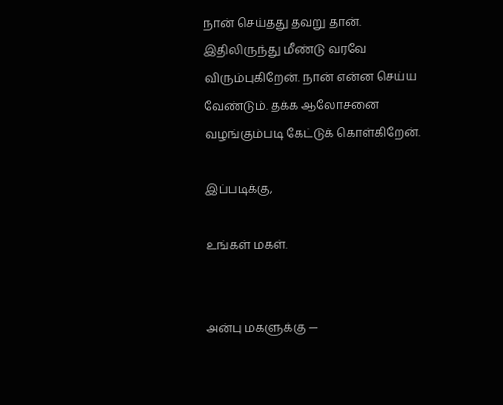நான் செய்தது தவறு தான். இதிலிருந்து மீண்டு வரவே விரும்புகிறேன். நான் என்ன செய்ய வேண்டும். தக்க ஆலோசனை வழங்கும்படி கேட்டுக் கொள்கிறேன்.

இப்படிக்கு,

உங்கள் மகள்.


அன்பு மகளுக்கு —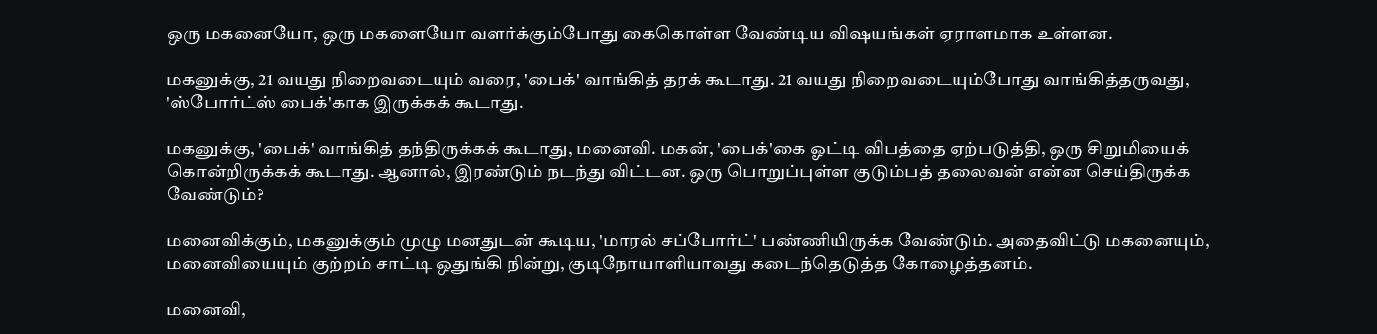ஒரு மகனையோ, ஒரு மகளையோ வளர்க்கும்போது கைகொள்ள வேண்டிய விஷயங்கள் ஏராளமாக உள்ளன.

மகனுக்கு, 21 வயது நிறைவடையும் வரை, 'பைக்' வாங்கித் தரக் கூடாது. 21 வயது நிறைவடையும்போது வாங்கித்தருவது, 'ஸ்போர்ட்ஸ் பைக்'காக இருக்கக் கூடாது.

மகனுக்கு, 'பைக்' வாங்கித் தந்திருக்கக் கூடாது, மனைவி. மகன், 'பைக்'கை ஓட்டி விபத்தை ஏற்படுத்தி, ஒரு சிறுமியைக் கொன்றிருக்கக் கூடாது. ஆனால், இரண்டும் நடந்து விட்டன. ஒரு பொறுப்புள்ள குடும்பத் தலைவன் என்ன செய்திருக்க வேண்டும்?

மனைவிக்கும், மகனுக்கும் முழு மனதுடன் கூடிய, 'மாரல் சப்போர்ட்' பண்ணியிருக்க வேண்டும். அதைவிட்டு மகனையும், மனைவியையும் குற்றம் சாட்டி ஒதுங்கி நின்று, குடிநோயாளியாவது கடைந்தெடுத்த கோழைத்தனம்.

மனைவி,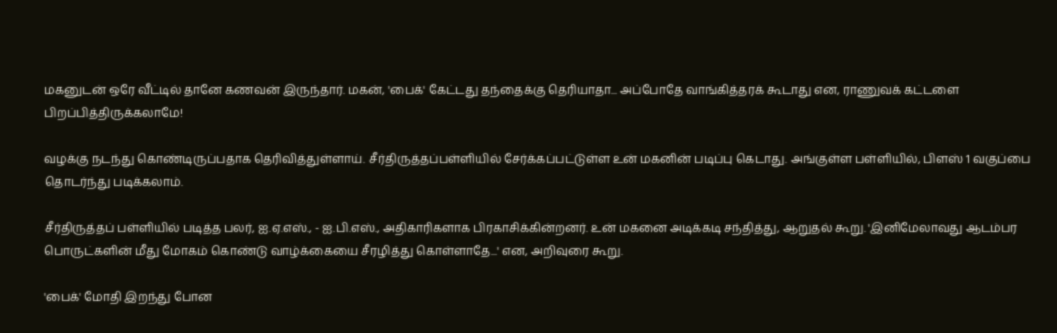மகனுடன் ஒரே வீட்டில் தானே கணவன் இருந்தார். மகன், 'பைக்' கேட்டது தந்தைக்கு தெரியாதா... அப்போதே வாங்கித்தரக் கூடாது என, ராணுவக் கட்டளை பிறப்பித்திருக்கலாமே!

வழக்கு நடந்து கொண்டிருப்பதாக தெரிவித்துள்ளாய். சீர்திருத்தப்பள்ளியில் சேர்க்கப்பட்டுள்ள உன் மகனின் படிப்பு கெடாது. அங்குள்ள பள்ளியில், பிளஸ் 1 வகுப்பை தொடர்ந்து படிக்கலாம்.

சீர்திருத்தப் பள்ளியில் படித்த பலர், ஐ.ஏ.எஸ்., - ஐ.பி.எஸ்., அதிகாரிகளாக பிரகாசிக்கின்றனர். உன் மகனை அடிக்கடி சந்தித்து, ஆறுதல் கூறு. 'இனிமேலாவது ஆடம்பர பொருட்களின் மீது மோகம் கொண்டு வாழ்க்கையை சீரழித்து கொள்ளாதே...' என, அறிவுரை கூறு.

'பைக்' மோதி இறந்து போன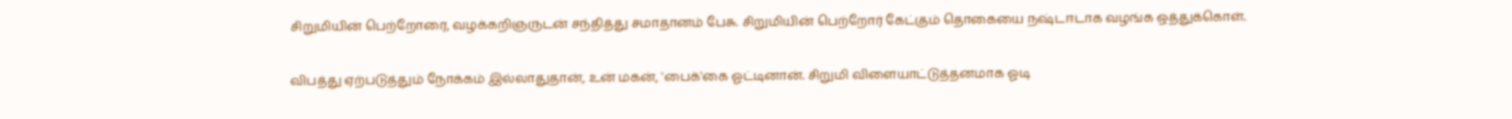சிறுமியின் பெற்றோரை, வழக்கறிஞருடன் சந்தித்து சமாதானம் பேசு. சிறுமியின் பெற்றோர் கேட்கும் தொகையை நஷ்டஈடாக வழங்க ஒத்துக்கொள்.

விபத்து ஏற்படுத்தும் நோக்கம் இல்லாதுதான், உன் மகன், 'பைக்'கை ஓட்டினான். சிறுமி விளையாட்டுத்தனமாக ஓடி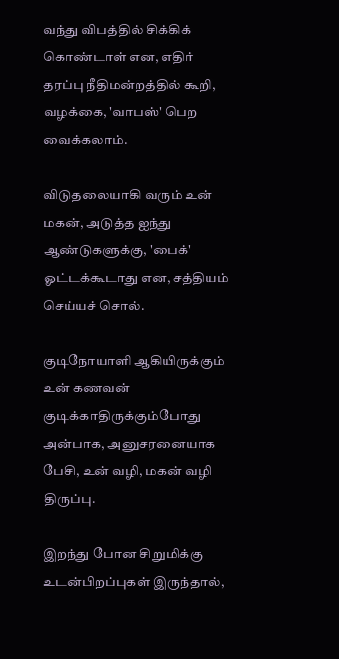வந்து விபத்தில் சிக்கிக் கொண்டாள் என, எதிர் தரப்பு நீதிமன்றத்தில் கூறி, வழக்கை, 'வாபஸ்' பெற வைக்கலாம்.

விடுதலையாகி வரும் உன் மகன், அடுத்த ஐந்து ஆண்டுகளுக்கு, 'பைக்' ஓட்டக்கூடாது என, சத்தியம் செய்யச் சொல்.

குடிநோயாளி ஆகியிருக்கும் உன் கணவன் குடிக்காதிருக்கும்போது அன்பாக, அனுசரனையாக பேசி, உன் வழி, மகன் வழி திருப்பு.

இறந்து போன சிறுமிக்கு உடன்பிறப்புகள் இருந்தால்,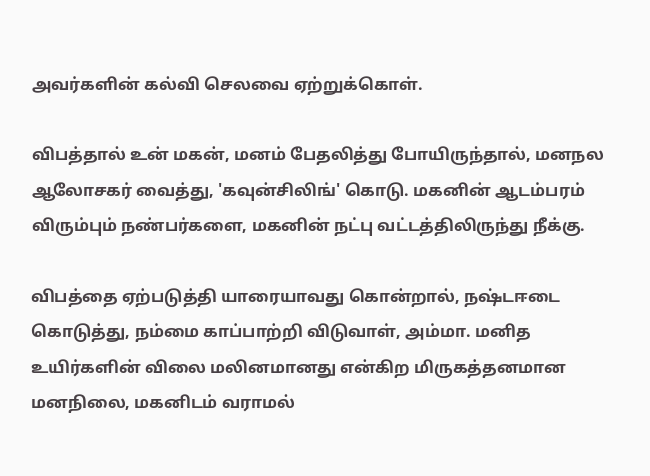அவர்களின் கல்வி செலவை ஏற்றுக்கொள்.

விபத்தால் உன் மகன், மனம் பேதலித்து போயிருந்தால், மனநல ஆலோசகர் வைத்து, 'கவுன்சிலிங்' கொடு. மகனின் ஆடம்பரம் விரும்பும் நண்பர்களை, மகனின் நட்பு வட்டத்திலிருந்து நீக்கு.

விபத்தை ஏற்படுத்தி யாரையாவது கொன்றால், நஷ்டஈடை கொடுத்து, நம்மை காப்பாற்றி விடுவாள், அம்மா. மனித உயிர்களின் விலை மலினமானது என்கிற மிருகத்தனமான மனநிலை, மகனிடம் வராமல்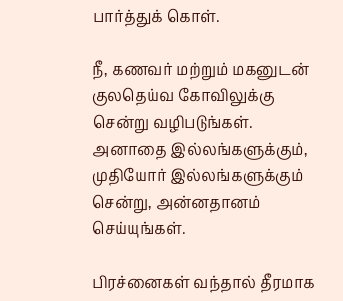பார்த்துக் கொள்.

நீ, கணவர் மற்றும் மகனுடன் குலதெய்வ கோவிலுக்கு சென்று வழிபடுங்கள். அனாதை இல்லங்களுக்கும், முதியோர் இல்லங்களுக்கும் சென்று, அன்னதானம் செய்யுங்கள்.

பிரச்னைகள் வந்தால் தீரமாக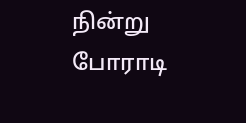நின்று போராடி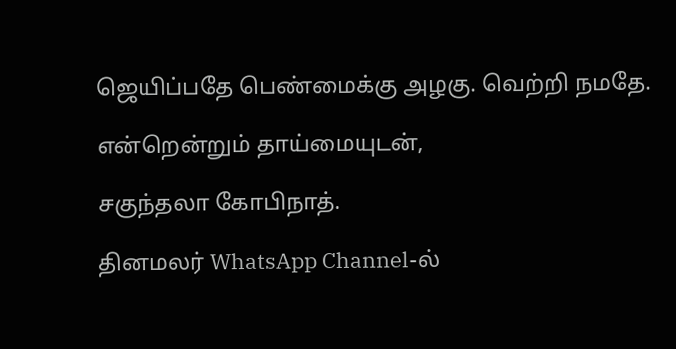ஜெயிப்பதே பெண்மைக்கு அழகு. வெற்றி நமதே.

என்றென்றும் தாய்மையுடன்,

சகுந்தலா கோபிநாத்.

தினமலர் WhatsApp Channel-ல்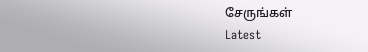சேருங்கள்
Latest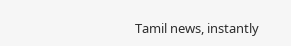Tamil news, instantly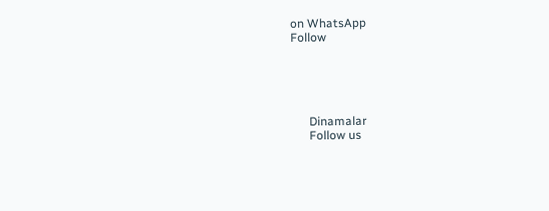on WhatsApp
Follow





      Dinamalar
      Follow us